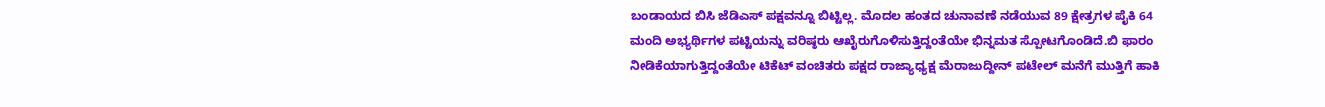ಬಂಡಾಯದ ಬಿಸಿ ಜೆಡಿಎಸ್ ಪಕ್ಷವನ್ನೂ ಬಿಟ್ಟಿಲ್ಲ. ಮೊದಲ ಹಂತದ ಚುನಾವಣೆ ನಡೆಯುವ 89 ಕ್ಷೇತ್ರಗಳ ಪೈಕಿ 64 ಮಂದಿ ಅಭ್ಯರ್ಥಿಗಳ ಪಟ್ಟಿಯನ್ನು ವರಿಷ್ಠರು ಆಖೈರುಗೊಳಿಸುತ್ತಿದ್ದಂತೆಯೇ ಭಿನ್ನಮತ ಸ್ಪೋಟಗೊಂಡಿದೆ.ಬಿ ಫಾರಂ ನೀಡಿಕೆಯಾಗುತ್ತಿದ್ದಂತೆಯೇ ಟಿಕೆಟ್ ವಂಚಿತರು ಪಕ್ಷದ ರಾಜ್ಯಾಧ್ಯಕ್ಷ ಮೆರಾಜುದ್ದೀನ್ ಪಟೇಲ್ ಮನೆಗೆ ಮುತ್ತಿಗೆ ಹಾಕಿ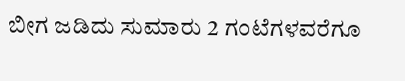ಬೀಗ ಜಡಿದು ಸುಮಾರು 2 ಗಂಟೆಗಳವರೆಗೂ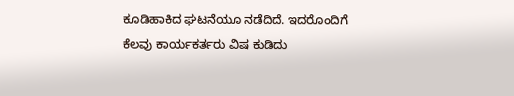ಕೂಡಿಹಾಕಿದ ಘಟನೆಯೂ ನಡೆದಿದೆ. ಇದರೊಂದಿಗೆ ಕೆಲವು ಕಾರ್ಯಕರ್ತರು ವಿಷ ಕುಡಿದು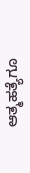ಆತ್ಮಹತ್ಯೆಗೂ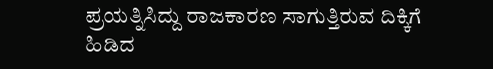ಪ್ರಯತ್ನಿಸಿದ್ದು ರಾಜಕಾರಣ ಸಾಗುತ್ತಿರುವ ದಿಕ್ಕಿಗೆ ಹಿಡಿದ